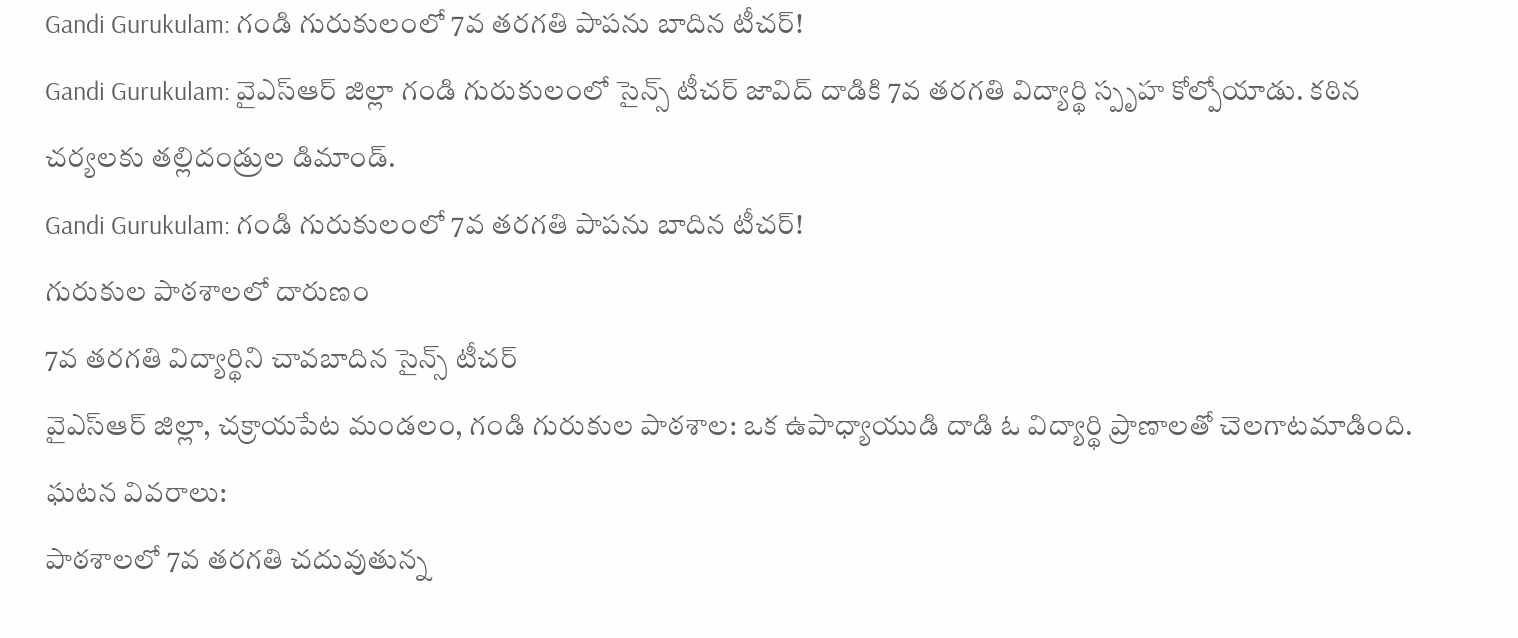Gandi Gurukulam: గండి గురుకులంలో 7వ తరగతి పాపను బాదిన టీచర్!
Gandi Gurukulam: వైఎస్ఆర్ జిల్లా గండి గురుకులంలో సైన్స్ టీచర్ జావిద్ దాడికి 7వ తరగతి విద్యార్థి స్పృహ కోల్పోయాడు. కఠిన చర్యలకు తల్లిదండ్రుల డిమాండ్.
Gandi Gurukulam: గండి గురుకులంలో 7వ తరగతి పాపను బాదిన టీచర్!
గురుకుల పాఠశాలలో దారుణం
7వ తరగతి విద్యార్థిని చావబాదిన సైన్స్ టీచర్
వైఎస్ఆర్ జిల్లా, చక్రాయపేట మండలం, గండి గురుకుల పాఠశాల: ఒక ఉపాధ్యాయుడి దాడి ఓ విద్యార్థి ప్రాణాలతో చెలగాటమాడింది.
ఘటన వివరాలు:
పాఠశాలలో 7వ తరగతి చదువుతున్న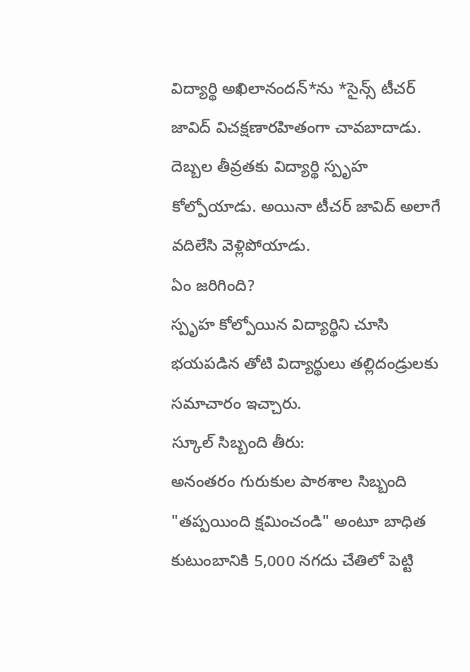విద్యార్థి అఖిలానందన్*ను *సైన్స్ టీచర్ జావిద్ విచక్షణారహితంగా చావబాదాడు.
దెబ్బల తీవ్రతకు విద్యార్థి స్పృహ కోల్పోయాడు. అయినా టీచర్ జావిద్ అలాగే వదిలేసి వెళ్లిపోయాడు.
ఏం జరిగింది?
స్పృహ కోల్పోయిన విద్యార్థిని చూసి భయపడిన తోటి విద్యార్థులు తల్లిదండ్రులకు సమాచారం ఇచ్చారు.
స్కూల్ సిబ్బంది తీరు:
అనంతరం గురుకుల పాఠశాల సిబ్బంది "తప్పయింది క్షమించండి" అంటూ బాధిత కుటుంబానికి 5,000 నగదు చేతిలో పెట్టి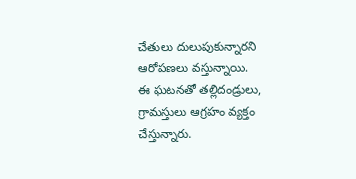చేతులు దులుపుకున్నారని ఆరోపణలు వస్తున్నాయి.
ఈ ఘటనతో తల్లిదండ్రులు, గ్రామస్తులు ఆగ్రహం వ్యక్తం చేస్తున్నారు.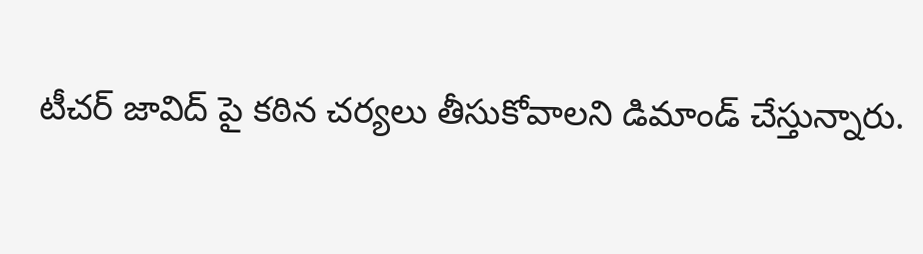టీచర్ జావిద్ పై కఠిన చర్యలు తీసుకోవాలని డిమాండ్ చేస్తున్నారు.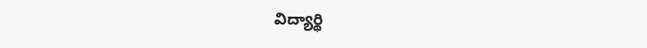విద్యార్థి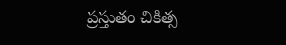ప్రస్తుతం చికిత్స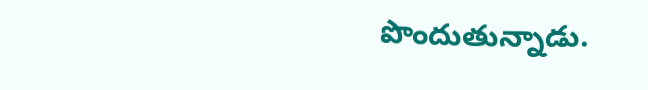పొందుతున్నాడు.